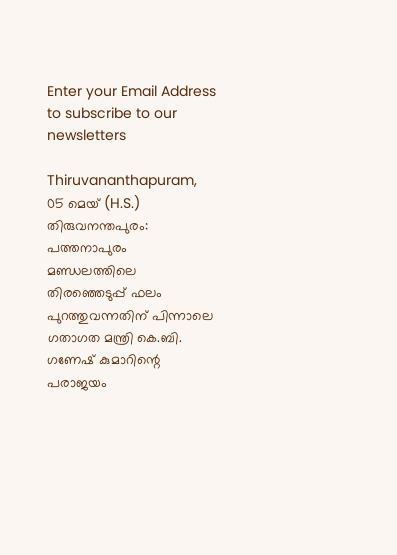Enter your Email Address to subscribe to our newsletters

Thiruvananthapuram, 05 മെയ് (H.S.)
തിരുവനന്തപുരം: പത്തനാപുരം മണ്ഡലത്തിലെ തിരഞ്ഞെടുപ്പ് ഫലം പുറത്തുവന്നതിന് പിന്നാലെ ഗതാഗത മന്ത്രി കെ.ബി. ഗണേഷ് കുമാറിന്റെ പരാജയം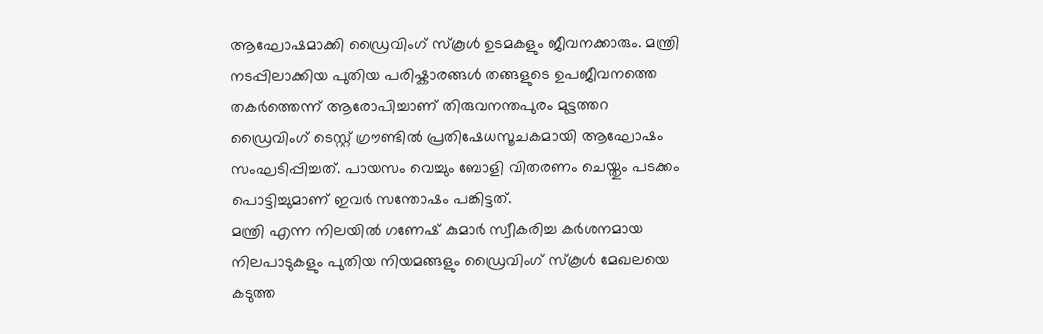ആഘോഷമാക്കി ഡ്രൈവിംഗ് സ്കൂൾ ഉടമകളും ജീവനക്കാരും. മന്ത്രി നടപ്പിലാക്കിയ പുതിയ പരിഷ്കാരങ്ങൾ തങ്ങളുടെ ഉപജീവനത്തെ തകർത്തെന്ന് ആരോപിച്ചാണ് തിരുവനന്തപുരം മുട്ടത്തറ ഡ്രൈവിംഗ് ടെസ്റ്റ് ഗ്രൗണ്ടിൽ പ്രതിഷേധസൂചകമായി ആഘോഷം സംഘടിപ്പിച്ചത്. പായസം വെച്ചും ബോളി വിതരണം ചെയ്തും പടക്കം പൊട്ടിച്ചുമാണ് ഇവർ സന്തോഷം പങ്കിട്ടത്.
മന്ത്രി എന്ന നിലയിൽ ഗണേഷ് കുമാർ സ്വീകരിച്ച കർശനമായ നിലപാടുകളും പുതിയ നിയമങ്ങളും ഡ്രൈവിംഗ് സ്കൂൾ മേഖലയെ കടുത്ത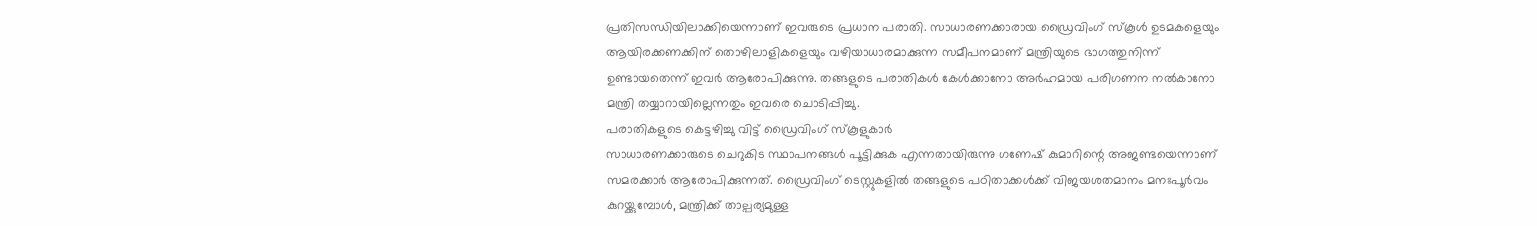പ്രതിസന്ധിയിലാക്കിയെന്നാണ് ഇവരുടെ പ്രധാന പരാതി. സാധാരണക്കാരായ ഡ്രൈവിംഗ് സ്കൂൾ ഉടമകളെയും ആയിരക്കണക്കിന് തൊഴിലാളികളെയും വഴിയാധാരമാക്കുന്ന സമീപനമാണ് മന്ത്രിയുടെ ഭാഗത്തുനിന്ന് ഉണ്ടായതെന്ന് ഇവർ ആരോപിക്കുന്നു. തങ്ങളുടെ പരാതികൾ കേൾക്കാനോ അർഹമായ പരിഗണന നൽകാനോ മന്ത്രി തയ്യാറായില്ലെന്നതും ഇവരെ ചൊടിപ്പിച്ചു.
പരാതികളുടെ കെട്ടഴിച്ചു വിട്ട് ഡ്രൈവിംഗ് സ്കൂളുകാർ
സാധാരണക്കാരുടെ ചെറുകിട സ്ഥാപനങ്ങൾ പൂട്ടിക്കുക എന്നതായിരുന്നു ഗണേഷ് കുമാറിന്റെ അജണ്ടയെന്നാണ് സമരക്കാർ ആരോപിക്കുന്നത്. ഡ്രൈവിംഗ് ടെസ്റ്റുകളിൽ തങ്ങളുടെ പഠിതാക്കൾക്ക് വിജയശതമാനം മനഃപൂർവം കുറയ്ക്കുമ്പോൾ, മന്ത്രിക്ക് താല്പര്യമുള്ള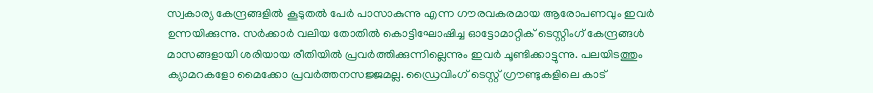സ്വകാര്യ കേന്ദ്രങ്ങളിൽ കൂടുതൽ പേർ പാസാകുന്നു എന്ന ഗൗരവകരമായ ആരോപണവും ഇവർ ഉന്നയിക്കുന്നു. സർക്കാർ വലിയ തോതിൽ കൊട്ടിഘോഷിച്ച ഓട്ടോമാറ്റിക് ടെസ്റ്റിംഗ് കേന്ദ്രങ്ങൾ മാസങ്ങളായി ശരിയായ രീതിയിൽ പ്രവർത്തിക്കുന്നില്ലെന്നും ഇവർ ചൂണ്ടിക്കാട്ടുന്നു. പലയിടത്തും ക്യാമറകളോ മൈക്കോ പ്രവർത്തനസജ്ജമല്ല. ഡ്രൈവിംഗ് ടെസ്റ്റ് ഗ്രൗണ്ടുകളിലെ കാട്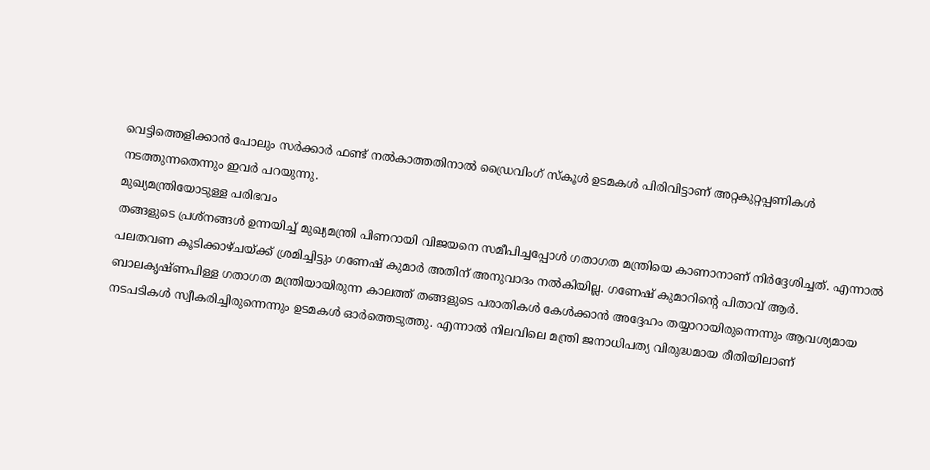വെട്ടിത്തെളിക്കാൻ പോലും സർക്കാർ ഫണ്ട് നൽകാത്തതിനാൽ ഡ്രൈവിംഗ് സ്കൂൾ ഉടമകൾ പിരിവിട്ടാണ് അറ്റകുറ്റപ്പണികൾ നടത്തുന്നതെന്നും ഇവർ പറയുന്നു.
മുഖ്യമന്ത്രിയോടുള്ള പരിഭവം
തങ്ങളുടെ പ്രശ്നങ്ങൾ ഉന്നയിച്ച് മുഖ്യമന്ത്രി പിണറായി വിജയനെ സമീപിച്ചപ്പോൾ ഗതാഗത മന്ത്രിയെ കാണാനാണ് നിർദ്ദേശിച്ചത്. എന്നാൽ പലതവണ കൂടിക്കാഴ്ചയ്ക്ക് ശ്രമിച്ചിട്ടും ഗണേഷ് കുമാർ അതിന് അനുവാദം നൽകിയില്ല. ഗണേഷ് കുമാറിന്റെ പിതാവ് ആർ. ബാലകൃഷ്ണപിള്ള ഗതാഗത മന്ത്രിയായിരുന്ന കാലത്ത് തങ്ങളുടെ പരാതികൾ കേൾക്കാൻ അദ്ദേഹം തയ്യാറായിരുന്നെന്നും ആവശ്യമായ നടപടികൾ സ്വീകരിച്ചിരുന്നെന്നും ഉടമകൾ ഓർത്തെടുത്തു. എന്നാൽ നിലവിലെ മന്ത്രി ജനാധിപത്യ വിരുദ്ധമായ രീതിയിലാണ്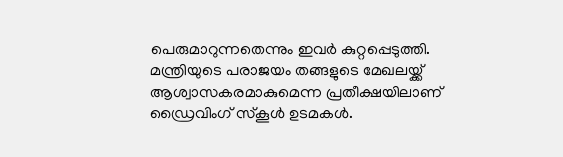പെരുമാറുന്നതെന്നും ഇവർ കുറ്റപ്പെടുത്തി.
മന്ത്രിയുടെ പരാജയം തങ്ങളുടെ മേഖലയ്ക്ക് ആശ്വാസകരമാകുമെന്ന പ്രതീക്ഷയിലാണ് ഡ്രൈവിംഗ് സ്കൂൾ ഉടമകൾ.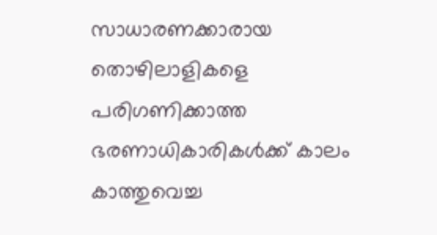സാധാരണക്കാരായ തൊഴിലാളികളെ പരിഗണിക്കാത്ത ഭരണാധികാരികൾക്ക് കാലം കാത്തുവെച്ച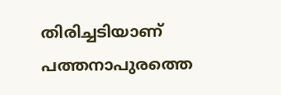തിരിച്ചടിയാണ് പത്തനാപുരത്തെ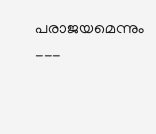പരാജയമെന്നും
---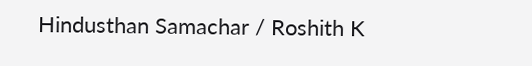Hindusthan Samachar / Roshith K